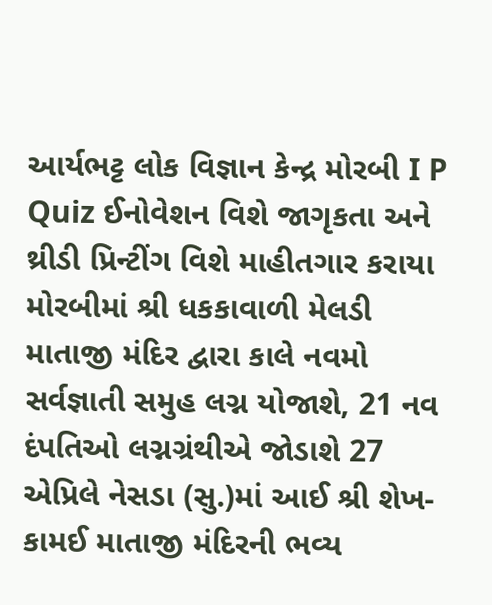આર્યભટ્ટ લોક વિજ્ઞાન કેન્દ્ર મોરબી I P Quiz ઈનોવેશન વિશે જાગૃકતા અને થ્રીડી પ્રિન્ટીંગ વિશે માહીતગાર કરાયા મોરબીમાં શ્રી ધકકાવાળી મેલડી માતાજી મંદિર દ્વારા કાલે નવમો સર્વજ્ઞાતી સમુહ લગ્ન યોજાશે, 21 નવ દંપતિઓ લગ્નગ્રંથીએ જોડાશે 27 એપ્રિલે નેસડા (સુ.)માં આઈ શ્રી શેખ-કામઈ માતાજી મંદિરની ભવ્ય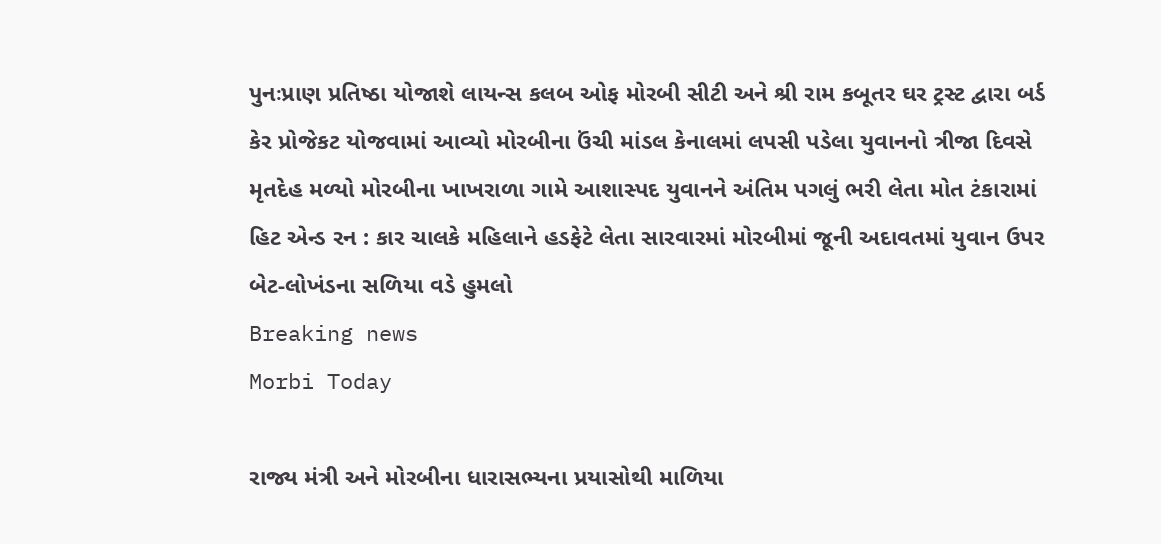પુનઃપ્રાણ પ્રતિષ્ઠા યોજાશે લાયન્સ કલબ ઓફ મોરબી સીટી અને શ્રી રામ કબૂતર ઘર ટ્રસ્ટ દ્વારા બર્ડ કેર પ્રોજેકટ યોજવામાં આવ્યો મોરબીના ઉંચી માંડલ કેનાલમાં લપસી પડેલા યુવાનનો ત્રીજા દિવસે મૃતદેહ મળ્યો મોરબીના ખાખરાળા ગામે આશાસ્પદ યુવાનને અંતિમ પગલું ભરી લેતા મોત ટંકારામાં હિટ એન્ડ રન : કાર ચાલકે મહિલાને હડફેટે લેતા સારવારમાં મોરબીમાં જૂની અદાવતમાં યુવાન ઉપર બેટ-લોખંડના સળિયા વડે હુમલો
Breaking news
Morbi Today

રાજ્ય મંત્રી અને મોરબીના ધારાસભ્યના પ્રયાસોથી માળિયા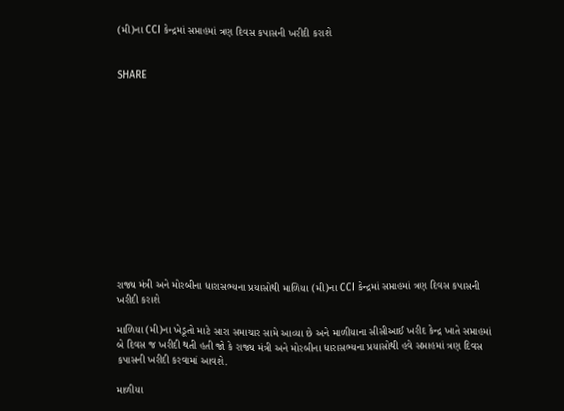(મી)ના CCI કેન્દ્રમાં સપ્તાહમાં ત્રણ દિવસ કપાસની ખરીદી કરાશે


SHARE













રાજ્ય મંત્રી અને મોરબીના ધારાસભ્યના પ્રયાસોથી માળિયા (મી)ના CCI કેન્દ્રમાં સપ્તાહમાં ત્રણ દિવસ કપાસની ખરીદી કરાશે

માળિયા (મી)ના ખેડૂતો માટે સારા સમાચાર સામે આવ્યા છે અને માળીયાના સીસીઆઈ ખરીદ કેન્દ્ર ખાતે સપ્તાહમાં બે દિવસ જ ખરીદી થતી હતી જો કે રાજ્ય મંત્રી અને મોરબીના ધારાસભ્યના પ્રયાસોથી હવે સપ્તાહમાં ત્રણ દિવસ કપાસની ખરીદી કરવામાં આવશે.

માળીયા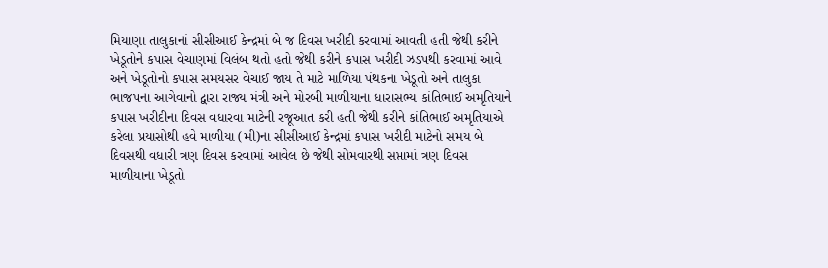મિયાણા તાલુકાનાં સીસીઆઈ કેન્દ્રમાં બે જ દિવસ ખરીદી કરવામાં આવતી હતી જેથી કરીને ખેડૂતોને કપાસ વેચાણમાં વિલંબ થતો હતો જેથી કરીને કપાસ ખરીદી ઝડપથી કરવામાં આવે અને ખેડૂતોનો કપાસ સમયસર વેચાઈ જાય તે માટે માળિયા પંથકના ખેડૂતો અને તાલુકા ભાજપના આગેવાનો દ્વારા રાજ્ય મંત્રી અને મોરબી માળીયાના ધારાસભ્ય કાંતિભાઈ અમૃતિયાને કપાસ ખરીદીના દિવસ વધારવા માટેની રજૂઆત કરી હતી જેથી કરીને કાંતિભાઈ અમૃતિયાએ કરેલા પ્રયાસોથી હવે માળીયા (મી)ના સીસીઆઈ કેન્દ્રમાં કપાસ ખરીદી માટેનો સમય બે દિવસથી વધારી ત્રણ દિવસ કરવામાં આવેલ છે જેથી સોમવારથી સપ્તામાં ત્રણ દિવસ માળીયાના ખેડૂતો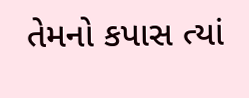તેમનો કપાસ ત્યાં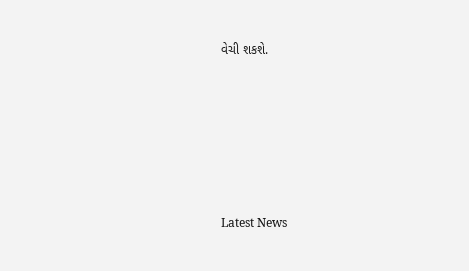વેચી શકશે.






Latest News